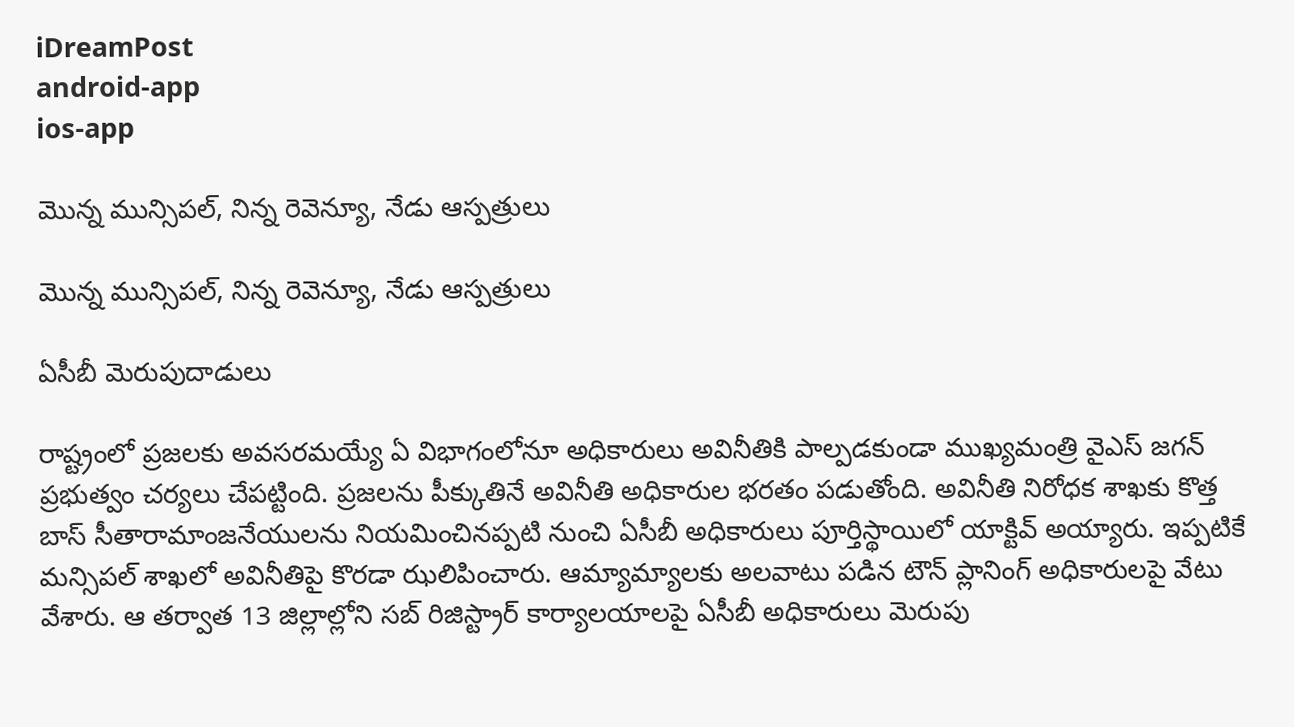iDreamPost
android-app
ios-app

మొన్న మున్సిపల్, నిన్న రెవెన్యూ, నేడు ఆస్పత్రులు

మొన్న మున్సిపల్, నిన్న రెవెన్యూ, నేడు ఆస్పత్రులు

ఏసీబీ మెరుపుదాడులు

రాష్ట్రంలో ప్రజలకు అవసరమయ్యే ఏ విభాగంలోనూ అధికారులు అవినీతికి పాల్పడకుండా ముఖ్యమంత్రి వైఎస్‌ జగన్‌ ప్రభుత్వం చర్యలు చేపట్టింది. ప్రజలను పీక్కుతినే అవినీతి అధికారుల భరతం పడుతోంది. అవినీతి నిరోధక శాఖకు కొత్త బాస్‌ సీతారామాంజనేయులను నియమించినప్పటి నుంచి ఏసీబీ అధికారులు పూర్తిస్థాయిలో యాక్టివ్‌ అయ్యారు. ఇప్పటికే మన్సిపల్‌ శాఖలో అవినీతిపై కొరడా ఝలిపించారు. ఆమ్యామ్యాలకు అలవాటు పడిన టౌన్‌ ప్లానింగ్‌ అధికారులపై వేటు వేశారు. ఆ తర్వాత 13 జిల్లాల్లోని సబ్‌ రిజిస్ట్రార్‌ కార్యాలయాలపై ఏసీబీ అధికారులు మెరుపు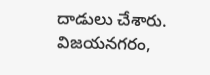దాడులు చేశారు. విజయనగరం,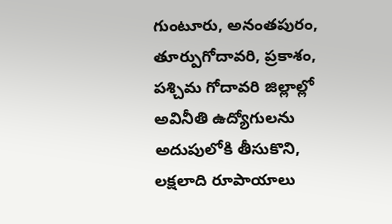గుంటూరు, అనంతపురం, తూర్పుగోదావరి, ప్రకాశం, పశ్చిమ గోదావరి జిల్లాల్లో అవినీతి ఉద్యోగులను అదుపులోకి తీసుకొని, లక్షలాది రూపాయాలు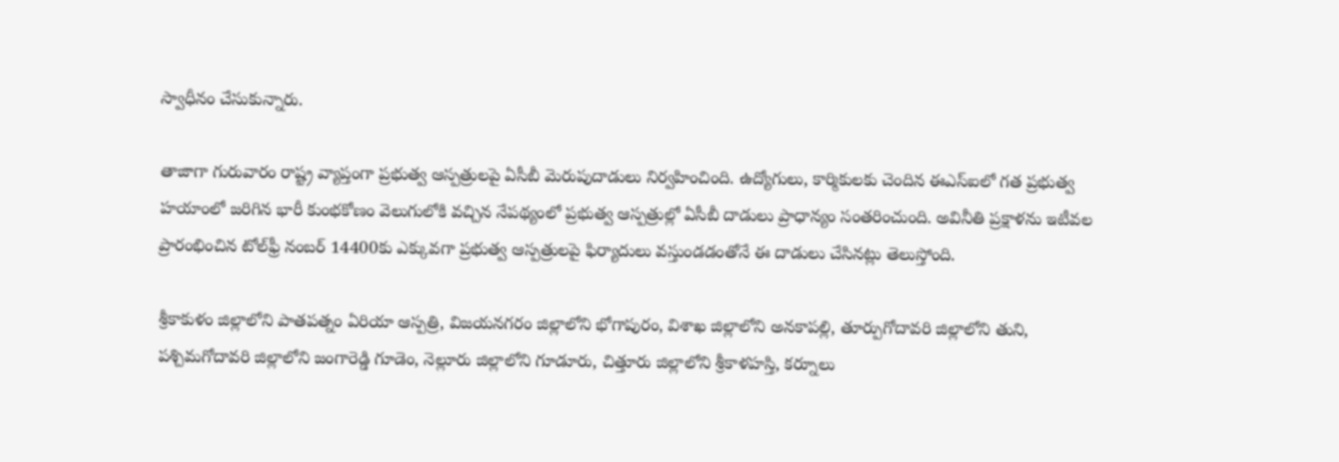స్వాధీనం చేసుకున్నారు.

తాజాగా గురువారం రాష్ట్ర వ్యాప్తంగా ప్రభుత్వ ఆస్పత్రులపై ఏసీబీ మెరుపుదాడులు నిర్వహించింది. ఉద్యోగులు, కార్మికులకు చెందిన ఈఎస్‌ఐలో గత ప్రభుత్వ హయాంలో జరిగిన భారీ కుంభకోణం వెలుగులోకి వచ్చిన నేపథ్యంలో ప్రభుత్వ ఆస్పత్రుల్లో ఏసీబీ దాడులు ప్రాధాన్యం సంతరించుంది. అవినీతి ప్రక్షాళను ఇటీవల ప్రారంభించిన టోల్‌ఫ్రీ నంబర్‌ 14400కు ఎక్కువగా ప్రభుత్వ ఆస్పత్రులపై ఫిర్యాదులు వస్తుండడంతోనే ఈ దాడులు చేసినట్లు తెలుస్తోంది.

శ్రీకాకుళం జిల్లాలోని పాతపత్నం ఏరియా ఆస్పత్రి, విజయనగరం జిల్లాలోని భోగాపురం, విశాఖ జిల్లాలోని అనకాపల్లి, తూర్పుగోదావరి జిల్లాలోని తుని, పశ్చిమగోదావరి జిల్లాలోని జంగారెడ్డి గూడెం, నెల్లూరు జిల్లాలోని గూడూరు, చిత్తూరు జిల్లాలోని శ్రీకాళహస్తి, కర్నూలు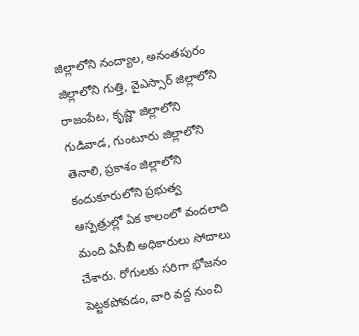జిల్లాలోని నంద్యాల, అనంతపురం జిల్లాలోని గుత్తి, వైఎస్సార్‌ జిల్లాలోని రాజంపేట, కృష్ణా జిల్లాలోని గుడివాడ, గుంటూరు జిల్లాలోని తెనాలి, ప్రకాశం జిల్లాలోని కందుకూరులోని ప్రభుత్వ ఆస్పత్రుల్లో ఏక కాలంలో వందలాది మంది ఏసీబీ అధికారులు సోదాలు చేశారు. రోగులకు సరిగా భోజనం పెట్టకపోవడం, వారి వద్ద నుంచి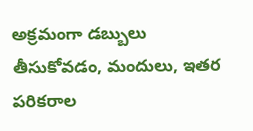అక్రమంగా డబ్బులు తీసుకోవడం, మందులు, ఇతర పరికరాల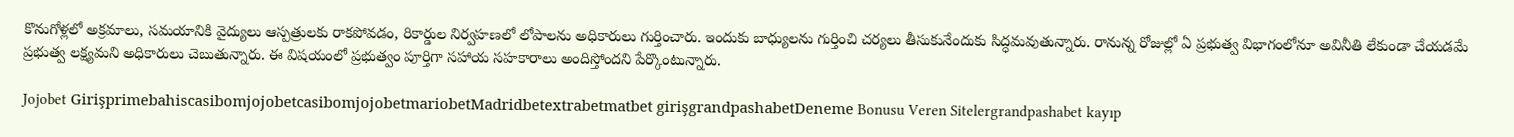కొనుగోళ్లలో అక్రమాలు, సమయానికి వైద్యులు ఆస్పత్రులకు రాకపోవడం, రికార్డుల నిర్వహణలో లోపాలను అధికారులు గుర్తించారు. ఇందుకు బాధ్యులను గుర్తించి చర్యలు తీసుకునేందుకు సిద్ధమవుతున్నారు. రానున్న రోజుల్లో ఏ ప్రభుత్వ విభాగంలోనూ అవినీతి లేకుండా చేయడమే ప్రభుత్వ లక్ష్యమని అధికారులు చెబుతున్నారు. ఈ విషయంలో ప్రభుత్వం పూర్తిగా సహాయ సహకారాలు అందిస్తోందని పేర్కొంటున్నారు.

Jojobet GirişprimebahiscasibomjojobetcasibomjojobetmariobetMadridbetextrabetmatbet girişgrandpashabetDeneme Bonusu Veren Sitelergrandpashabet kayıp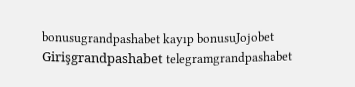bonusugrandpashabet kayıp bonusuJojobet Girişgrandpashabet telegramgrandpashabet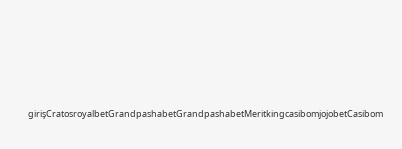girişCratosroyalbetGrandpashabetGrandpashabetMeritkingcasibomjojobetCasibom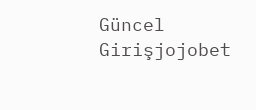Güncel Girişjojobet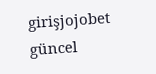girişjojobet güncel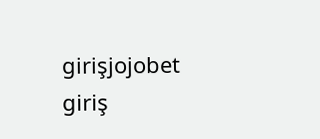girişjojobet giriş